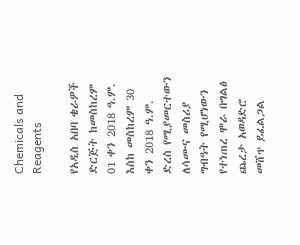Chemicals and Reagents

የአዲስ አበባ ቄራዎች ድርጅት ከመስከረም 01 ቀን 2018 ዓ.ም. እስከ መስከረም 30 ቀን 2018 ዓ.ም. ድረስ የሚያመርተውን ለሳሙና መስሪያ ግብዓት የሚሆነውን የተነጠረ ሞራ በግልፅ ጨረታ አወዳድሮ መሸጥ ይፈልጋል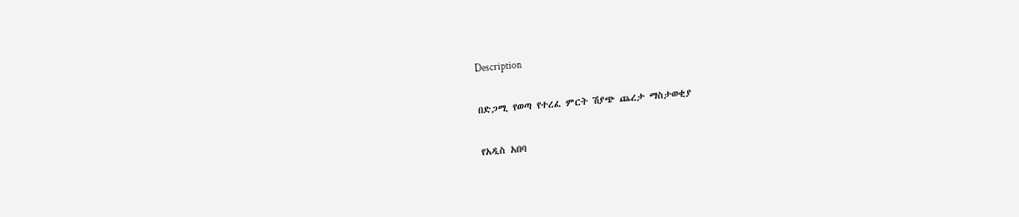Description

በድጋሚ የወጣ የተረፈ ምርት ሽያጭ ጨረታ ማስታወቂያ

የአዲስ አበባ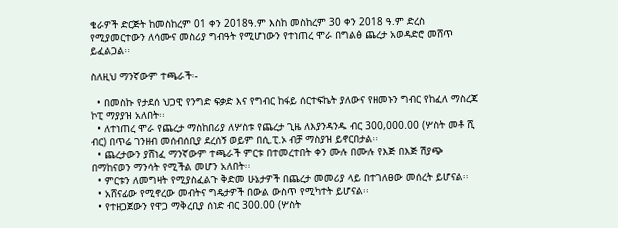ቄራዎች ድርጅት ከመስከረም 01 ቀን 2018ዓ.ም እስከ መስከረም 30 ቀን 2018 ዓ.ም ድረስ የሚያመርተውን ለሳሙና መስሪያ ግብዓት የሚሆነውን የተነጠረ ሞራ በግልፅ ጨረታ አወዳድሮ መሸጥ ይፈልጋል፡፡

ስለዚህ ማንኛውም ተጫራች፡-

  • በመስኩ የታደሰ ህጋዊ የንግድ ፍቃድ እና የግብር ከፋይ ሰርተፍኬት ያለውና የዘመኑን ግብር የከፈለ ማስረጃ ኮፒ ማያያዝ አለበት፡፡
  • ለተነጠረ ሞራ የጨረታ ማስከበሪያ ለሦስቱ የጨረታ ጊዜ ለእያንዳንዱ ብር 300,000.00 (ሦስት መቶ ሺ ብር) በጥሬ ገንዘብ መሰብሰቢያ ደረሰኝ ወይም በሲ.ፒ.ኦ ብቻ ማስያዝ ይኖርበታል፡፡
  • ጨረታውን ያሸነፈ ማንኛውም ተጫራች ምርቱ በተመረተበት ቀን ሙሉ በሙሉ የእጅ በእጅ ሽያጭ በማከናወን ማንሳት የሚችል መሆን አለበት፡፡
  • ምርቱን ለመግዛት የሚያስፈልጉ ቅድመ ሁኔታዎች በጨረታ መመሪያ ላይ በተገለፀው መሰረት ይሆናል፡፡
  • አሸናፊው የሚኖረው መብትና ግዴታዎች በውል ውስጥ የሚካተት ይሆናል፡፡
  • የተዘጋጀውን የዋጋ ማቅረቢያ ሰነድ ብር 300.00 (ሦስት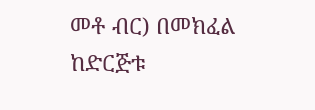መቶ ብር) በመክፈል ከድርጅቱ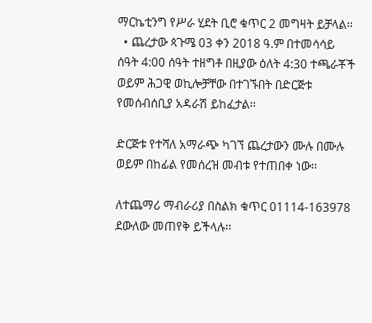ማርኬቲንግ የሥራ ሂደት ቢሮ ቁጥር 2 መግዛት ይቻላል፡፡
  • ጨረታው ጳጉሜ 03 ቀን 2018 ዓ.ም በተመሳሳይ ሰዓት 4:00 ሰዓት ተዘግቶ በዚያው ዕለት 4:30 ተጫራቾች ወይም ሕጋዊ ወኪሎቻቸው በተገኙበት በድርጅቱ የመሰብሰቢያ አዳራሽ ይከፈታል፡፡

ድርጅቱ የተሻለ አማራጭ ካገኘ ጨረታውን ሙሉ በሙሉ ወይም በከፊል የመሰረዝ መብቱ የተጠበቀ ነው፡፡

ለተጨማሪ ማብራሪያ በስልክ ቁጥር 01114-163978 ደውለው መጠየቅ ይችላሉ፡፡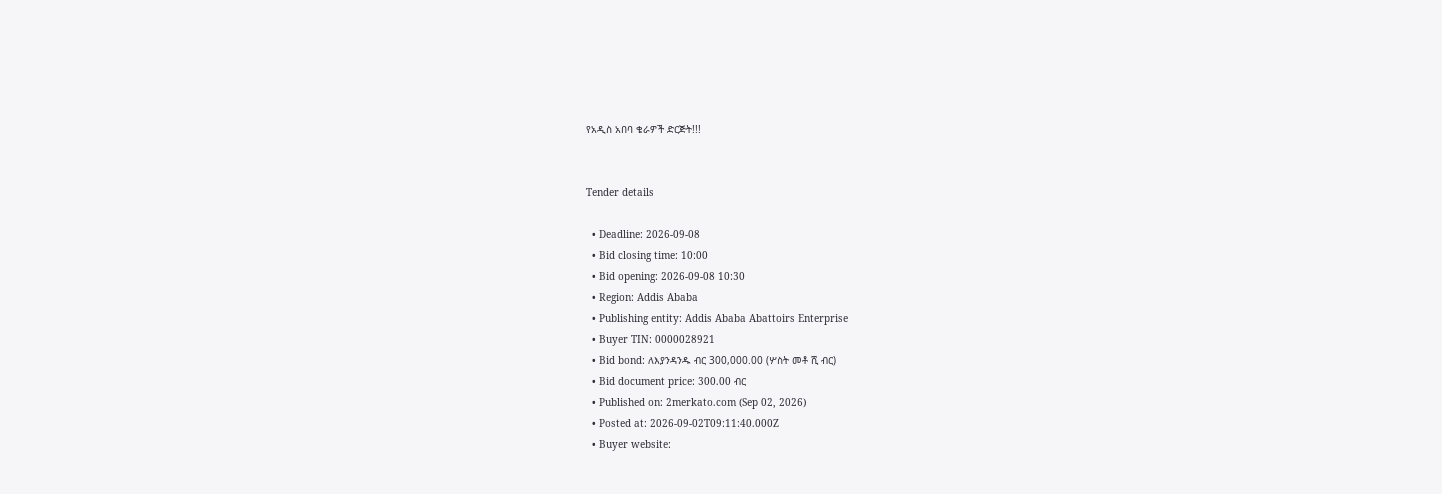የአዲስ አበባ ቄራዎች ድርጅት!!!


Tender details

  • Deadline: 2026-09-08
  • Bid closing time: 10:00
  • Bid opening: 2026-09-08 10:30
  • Region: Addis Ababa
  • Publishing entity: Addis Ababa Abattoirs Enterprise
  • Buyer TIN: 0000028921
  • Bid bond: ለእያንዳንዱ ብር 300,000.00 (ሦስት መቶ ሺ ብር)
  • Bid document price: 300.00 ብር
  • Published on: 2merkato.com (Sep 02, 2026)
  • Posted at: 2026-09-02T09:11:40.000Z
  • Buyer website: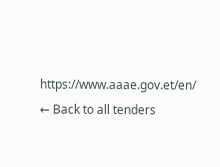https://www.aaae.gov.et/en/
← Back to all tenders